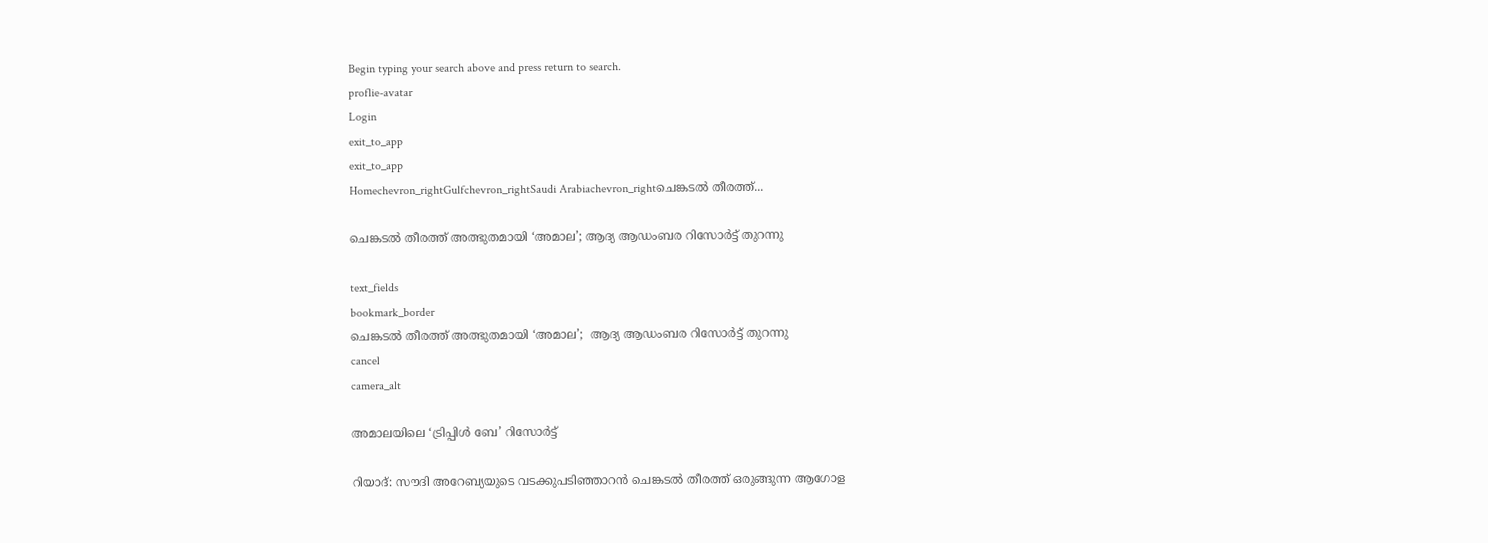Begin typing your search above and press return to search.
proflie-avatar
Login
exit_to_app
exit_to_app
Homechevron_rightGulfchevron_rightSaudi Arabiachevron_rightചെങ്കടൽ തീരത്ത്...

ചെങ്കടൽ തീരത്ത് അത്ഭുതമായി ‘അമാല’; ആദ്യ ആഡംബര റിസോർട്ട് തുറന്നു

text_fields
bookmark_border
ചെങ്കടൽ തീരത്ത് അത്ഭുതമായി ‘അമാല’;  ആദ്യ ആഡംബര റിസോർട്ട് തുറന്നു
cancel
camera_alt

അമാലയിലെ ‘ട്രിപ്പിൾ ബേ’ റിസോർട്ട്

റിയാദ്: സൗദി അറേബ്യയുടെ വടക്കുപടിഞ്ഞാറൻ ചെങ്കടൽ തീരത്ത് ഒരുങ്ങുന്ന ആഗോള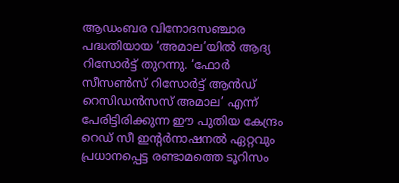ആഡംബര വിനോദസഞ്ചാര പദ്ധതിയായ ‘അമാല’യിൽ ആദ്യ റിസോർട്ട് തുറന്നു. ‘ഫോർ സീസൺസ് റിസോർട്ട് ആൻഡ് റെസിഡൻസസ് അമാല’ എന്ന് പേരിട്ടിരിക്കുന്ന ഈ പുതിയ കേന്ദ്രം റെഡ് സീ ഇന്റർനാഷനൽ ഏറ്റവും പ്രധാനപ്പെട്ട രണ്ടാമത്തെ ടൂറിസം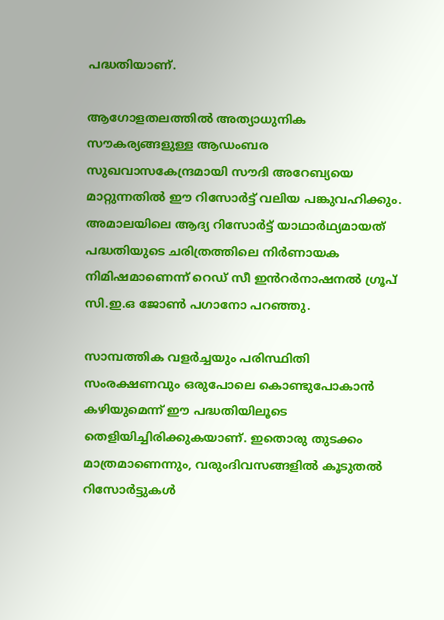പദ്ധതിയാണ്.

ആഗോളതലത്തിൽ അത്യാധുനിക സൗകര്യങ്ങളുള്ള ആഡംബര സുഖവാസകേന്ദ്രമായി സൗദി അറേബ്യയെ മാറ്റുന്നതിൽ ഈ റിസോർട്ട് വലിയ പങ്കുവഹിക്കും. അമാലയിലെ ആദ്യ റിസോർട്ട് യാഥാർഥ്യമായത് പദ്ധതിയുടെ ചരിത്രത്തിലെ നിർണായക നിമിഷമാണെന്ന് റെഡ് സീ ഇൻറർനാഷനൽ ഗ്രൂപ് സി.ഇ.ഒ ജോൺ പഗാനോ പറഞ്ഞു.

സാമ്പത്തിക വളർച്ചയും പരിസ്ഥിതി സംരക്ഷണവും ഒരുപോലെ കൊണ്ടുപോകാൻ കഴിയുമെന്ന് ഈ പദ്ധതിയിലൂടെ തെളിയിച്ചിരിക്കുകയാണ്. ഇതൊരു തുടക്കം മാത്രമാണെന്നും, വരുംദിവസങ്ങളിൽ കൂടുതൽ റിസോർട്ടുകൾ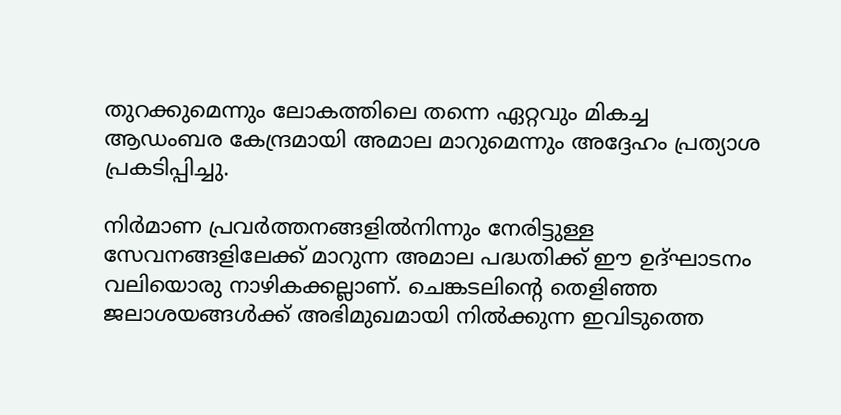തുറക്കുമെന്നും ലോകത്തിലെ തന്നെ ഏറ്റവും മികച്ച ആഡംബര കേന്ദ്രമായി അമാല മാറുമെന്നും അദ്ദേഹം പ്രത്യാശ പ്രകടിപ്പിച്ചു.

നിർമാണ പ്രവർത്തനങ്ങളിൽനിന്നും നേരിട്ടുള്ള സേവനങ്ങളിലേക്ക് മാറുന്ന അമാല പദ്ധതിക്ക് ഈ ഉദ്ഘാടനം വലിയൊരു നാഴികക്കല്ലാണ്. ചെങ്കടലിന്റെ തെളിഞ്ഞ ജലാശയങ്ങൾക്ക് അഭിമുഖമായി നിൽക്കുന്ന ഇവിടുത്തെ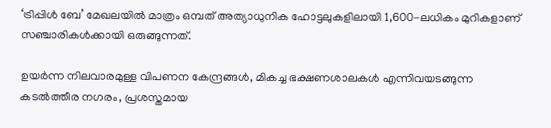‘ട്രിപ്പിൾ ബേ’ മേഖലയിൽ മാത്രം ഒമ്പത് അത്യാധുനിക ഹോട്ടലുകളിലായി 1,600-ലധികം മുറികളാണ് സഞ്ചാരികൾക്കായി ഒരുങ്ങുന്നത്.

ഉയർന്ന നിലവാരമുള്ള വിപണന കേന്ദ്രങ്ങൾ, മികച്ച ഭക്ഷണശാലകൾ എന്നിവയടങ്ങുന്ന കടൽത്തീര നഗരം, പ്രശസ്തമായ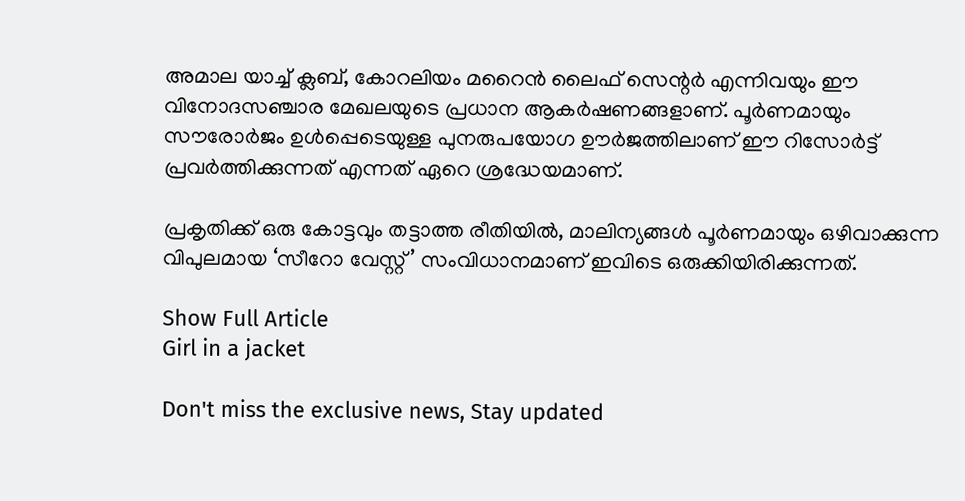അമാല യാച്ച് ക്ലബ്, കോറലിയം മറൈൻ ലൈഫ് സെന്റർ എന്നിവയും ഈ വിനോദസഞ്ചാര മേഖലയുടെ പ്രധാന ആകർഷണങ്ങളാണ്. പൂർണമായും സൗരോർജം ഉൾപ്പെടെയുള്ള പുനരുപയോഗ ഊർജത്തിലാണ് ഈ റിസോർട്ട് പ്രവർത്തിക്കുന്നത് എന്നത് ഏറെ ശ്രദ്ധേയമാണ്.

പ്രകൃതിക്ക് ഒരു കോട്ടവും തട്ടാത്ത രീതിയിൽ, മാലിന്യങ്ങൾ പൂർണമായും ഒഴിവാക്കുന്ന വിപുലമായ ‘സീറോ വേസ്റ്റ്’ സംവിധാനമാണ് ഇവിടെ ഒരുക്കിയിരിക്കുന്നത്.

Show Full Article
Girl in a jacket

Don't miss the exclusive news, Stay updated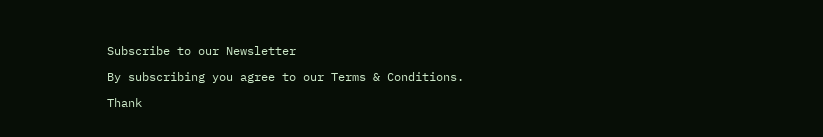Subscribe to our Newsletter

By subscribing you agree to our Terms & Conditions.

Thank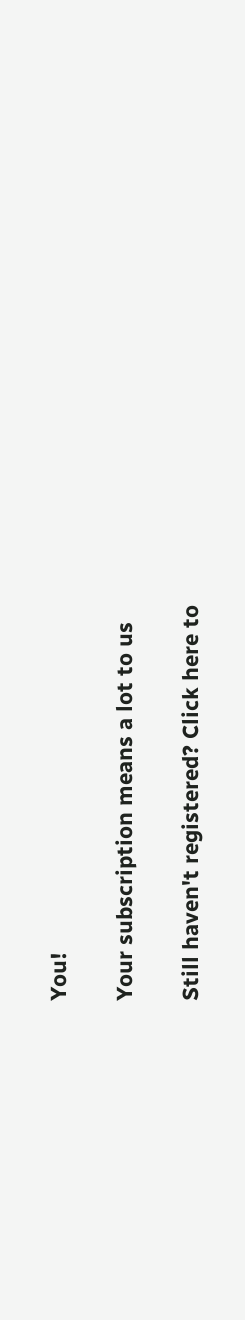You!

Your subscription means a lot to us

Still haven't registered? Click here to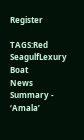Register

TAGS:Red SeagulfLexury Boat
News Summary - ‘Amala’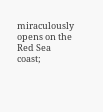miraculously opens on the Red Sea coast;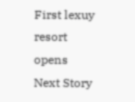First lexuy resort opens
Next Story